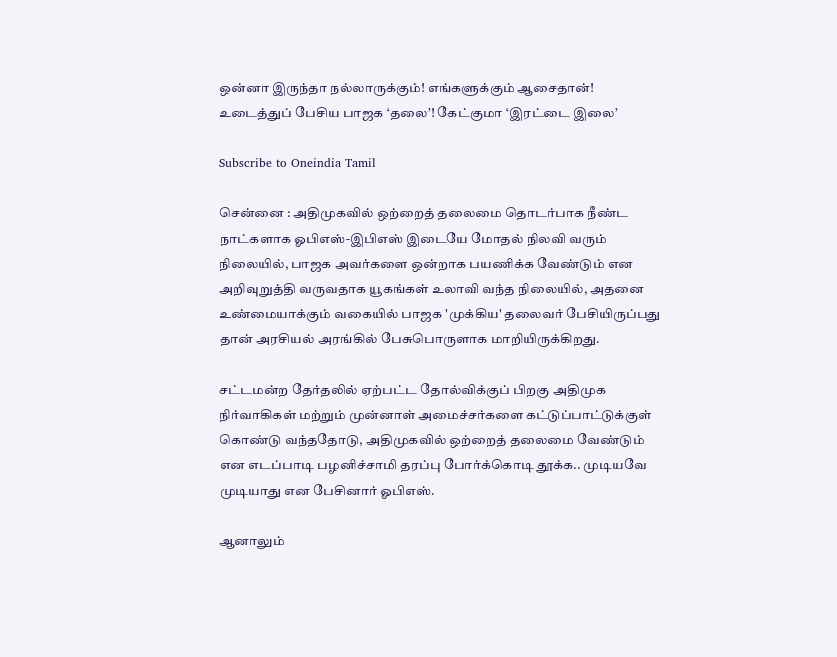ஒன்னா இருந்தா நல்லாருக்கும்! எங்களுக்கும் ஆசைதான்! உடைத்துப் பேசிய பாஜக ‘தலை’! கேட்குமா ‘இரட்டை இலை’

Subscribe to Oneindia Tamil

சென்னை : அதிமுகவில் ஒற்றைத் தலைமை தொடர்பாக நீண்ட நாட்களாக ஓபிஎஸ்-இபிஎஸ் இடையே மோதல் நிலவி வரும் நிலையில், பாஜக அவர்களை ஒன்றாக பயணிக்க வேண்டும் என அறிவுறுத்தி வருவதாக யூகங்கள் உலாவி வந்த நிலையில், அதனை உண்மையாக்கும் வகையில் பாஜக 'முக்கிய' தலைவர் பேசியிருப்பது தான் அரசியல் அரங்கில் பேசுபொருளாக மாறியிருக்கிறது.

சட்டமன்ற தேர்தலில் ஏற்பட்ட தோல்விக்குப் பிறகு அதிமுக நிர்வாகிகள் மற்றும் முன்னாள் அமைச்சர்களை கட்டுப்பாட்டுக்குள் கொண்டு வந்ததோடு, அதிமுகவில் ஒற்றைத் தலைமை வேண்டும் என எடப்பாடி பழனிச்சாமி தரப்பு போர்க்கொடி தூக்க.. முடியவே முடியாது என பேசினார் ஓபிஎஸ்.

ஆனாலும்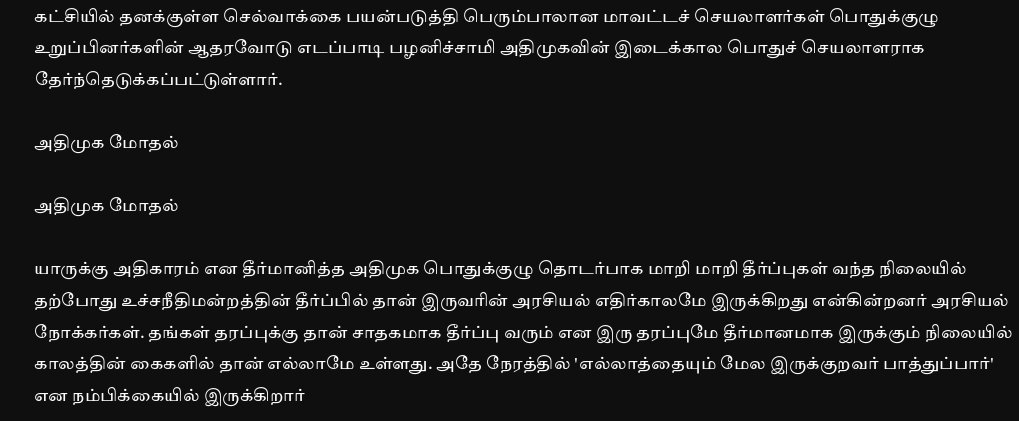கட்சியில் தனக்குள்ள செல்வாக்கை பயன்படுத்தி பெரும்பாலான மாவட்டச் செயலாளர்கள் பொதுக்குழு உறுப்பினர்களின் ஆதரவோடு எடப்பாடி பழனிச்சாமி அதிமுகவின் இடைக்கால பொதுச் செயலாளராக தேர்ந்தெடுக்கப்பட்டுள்ளார்.

அதிமுக மோதல்

அதிமுக மோதல்

யாருக்கு அதிகாரம் என தீர்மானித்த அதிமுக பொதுக்குழு தொடர்பாக மாறி மாறி தீர்ப்புகள் வந்த நிலையில் தற்போது உச்சநீதிமன்றத்தின் தீர்ப்பில் தான் இருவரின் அரசியல் எதிர்காலமே இருக்கிறது என்கின்றனர் அரசியல் நோக்கர்கள். தங்கள் தரப்புக்கு தான் சாதகமாக தீர்ப்பு வரும் என இரு தரப்புமே தீர்மானமாக இருக்கும் நிலையில் காலத்தின் கைகளில் தான் எல்லாமே உள்ளது. அதே நேரத்தில் 'எல்லாத்தையும் மேல இருக்குறவர் பாத்துப்பார்' என நம்பிக்கையில் இருக்கிறார்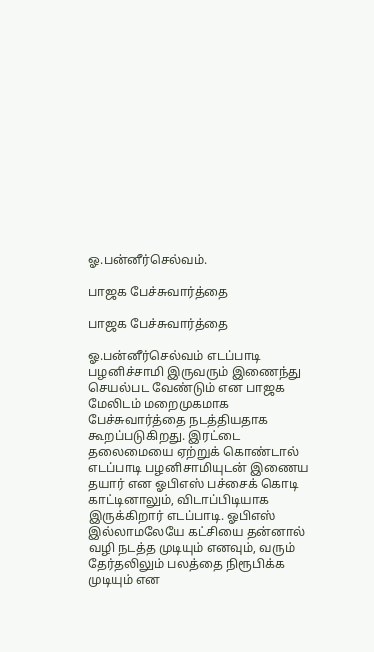ஓ.பன்னீர்செல்வம்.

பாஜக பேச்சுவார்த்தை

பாஜக பேச்சுவார்த்தை

ஓ.பன்னீர்செல்வம் எடப்பாடி பழனிச்சாமி இருவரும் இணைந்து செயல்பட வேண்டும் என பாஜக மேலிடம் மறைமுகமாக பேச்சுவார்த்தை நடத்தியதாக கூறப்படுகிறது. இரட்டை தலைமையை ஏற்றுக் கொண்டால் எடப்பாடி பழனிசாமியுடன் இணைய தயார் என ஓபிஎஸ் பச்சைக் கொடி காட்டினாலும், விடாப்பிடியாக இருக்கிறார் எடப்பாடி. ஓபிஎஸ் இல்லாமலேயே கட்சியை தன்னால் வழி நடத்த முடியும் எனவும், வரும் தேர்தலிலும் பலத்தை நிரூபிக்க முடியும் என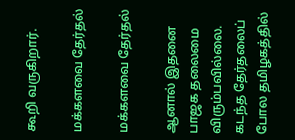கூறி வருகிறார்.

மக்களவை தேர்தல்

மக்களவை தேர்தல்

ஆனால் இதனை பாஜக தலைமை விரும்பவில்லை. கடந்த தேர்தலைப் போல தமிழகத்தில்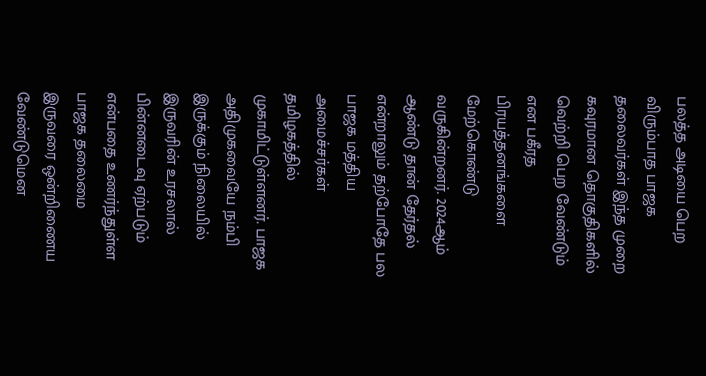பலத்த அடியை பெற விரும்பாத பாஜக தலைவர்கள் இந்த முறை கவுரமான தொகுதிகளில் வெற்றி பெற வேண்டும் என பகீரத பிரயத்தனங்களை மேற்கொண்டு வருகின்றனர். 2024ஆம் ஆண்டு தான் தேர்தல் என்றாலும் தற்போதே பல பாஜக மத்திய அமைச்சர்கள் தமிழகத்தில் முகாமிட்டுள்ளனர். பாஜக அதிமுகவையே நம்பி இருக்கும் நிலையில் இருவரின் உரசலால் பின்னடைவு ஏற்படும் என்பதை உணர்ந்துள்ள பாஜக தலைமை இருவரை ஒன்றிணைய வேண்டுமென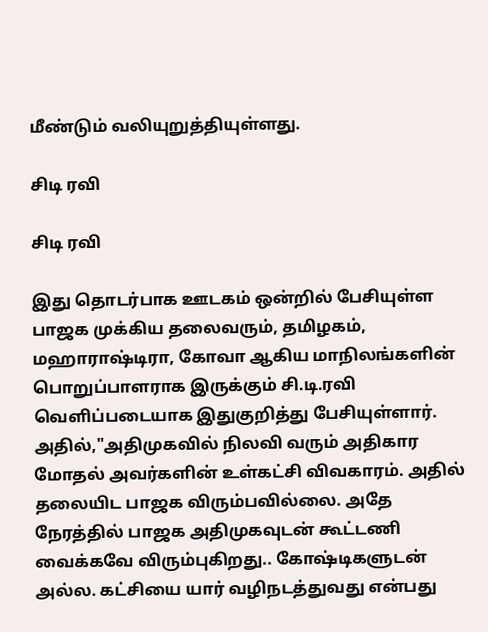மீண்டும் வலியுறுத்தியுள்ளது.

சிடி ரவி

சிடி ரவி

இது தொடர்பாக ஊடகம் ஒன்றில் பேசியுள்ள பாஜக முக்கிய தலைவரும், தமிழகம், மஹாராஷ்டிரா, கோவா ஆகிய மாநிலங்களின் பொறுப்பாளராக இருக்கும் சி.டி.ரவி வெளிப்படையாக இதுகுறித்து பேசியுள்ளார். அதில்,"அதிமுகவில் நிலவி வரும் அதிகார மோதல் அவர்களின் உள்கட்சி விவகாரம். அதில் தலையிட பாஜக விரும்பவில்லை. அதே நேரத்தில் பாஜக அதிமுகவுடன் கூட்டணி வைக்கவே விரும்புகிறது.. கோஷ்டிகளுடன் அல்ல. கட்சியை யார் வழிநடத்துவது என்பது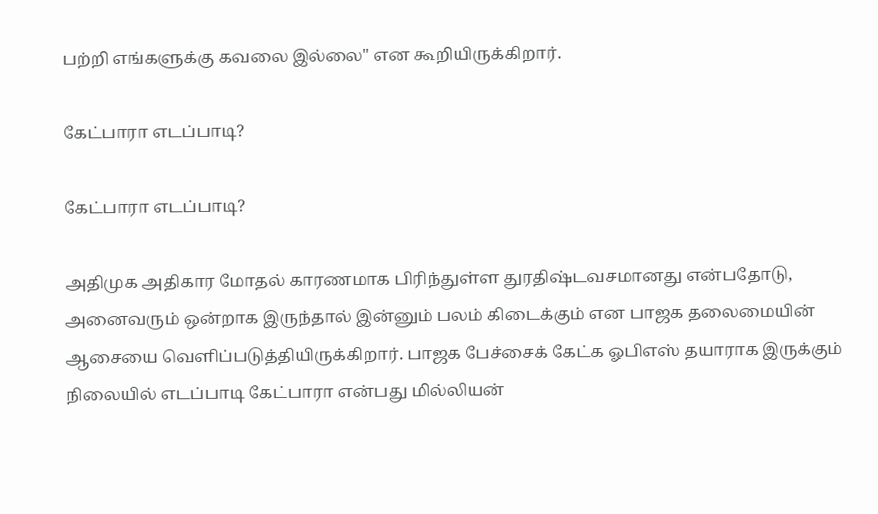பற்றி எங்களுக்கு கவலை இல்லை" என கூறியிருக்கிறார்.

கேட்பாரா எடப்பாடி?

கேட்பாரா எடப்பாடி?

அதிமுக அதிகார மோதல் காரணமாக பிரிந்துள்ள துரதிஷ்டவசமானது என்பதோடு, அனைவரும் ஒன்றாக இருந்தால் இன்னும் பலம் கிடைக்கும் என பாஜக தலைமையின் ஆசையை வெளிப்படுத்தியிருக்கிறார். பாஜக பேச்சைக் கேட்க ஓபிஎஸ் தயாராக இருக்கும் நிலையில் எடப்பாடி கேட்பாரா என்பது மில்லியன்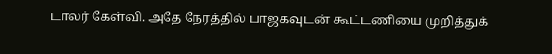டாலர் கேள்வி. அதே நேரத்தில் பாஜகவுடன் கூட்டணியை முறித்துக்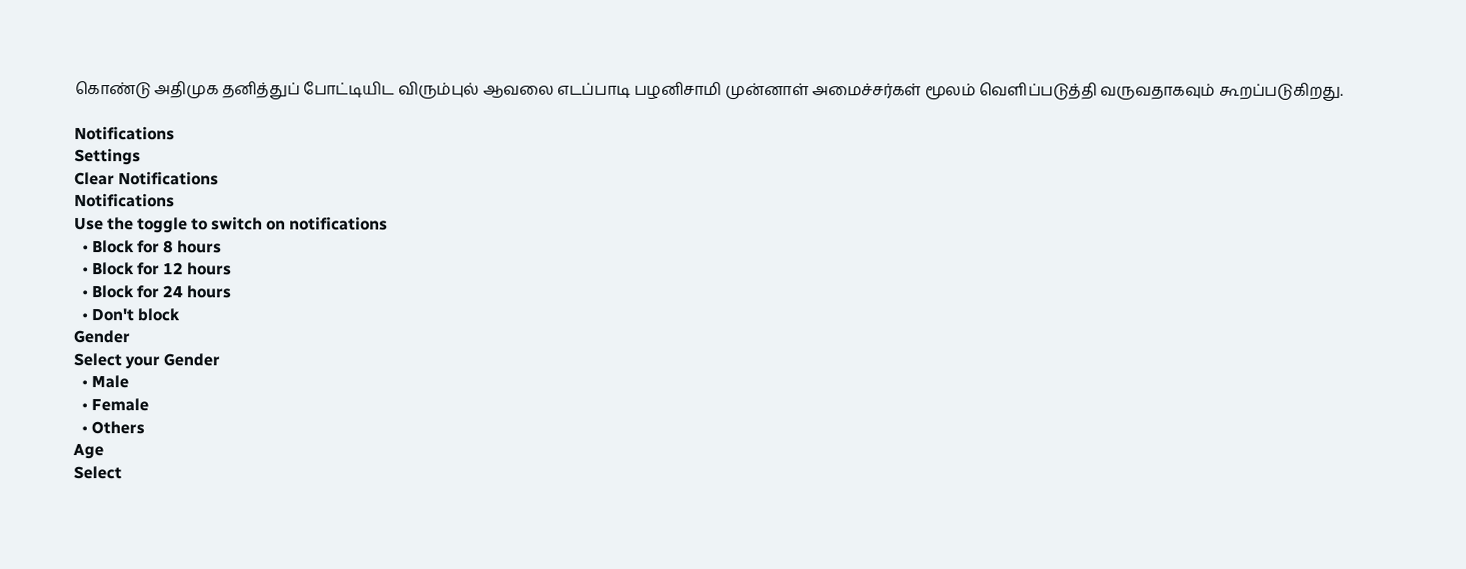கொண்டு அதிமுக தனித்துப் போட்டியிட விரும்புல் ஆவலை எடப்பாடி பழனிசாமி முன்னாள் அமைச்சர்கள் மூலம் வெளிப்படுத்தி வருவதாகவும் கூறப்படுகிறது.

Notifications
Settings
Clear Notifications
Notifications
Use the toggle to switch on notifications
  • Block for 8 hours
  • Block for 12 hours
  • Block for 24 hours
  • Don't block
Gender
Select your Gender
  • Male
  • Female
  • Others
Age
Select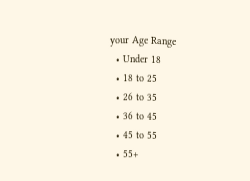your Age Range
  • Under 18
  • 18 to 25
  • 26 to 35
  • 36 to 45
  • 45 to 55
  • 55+